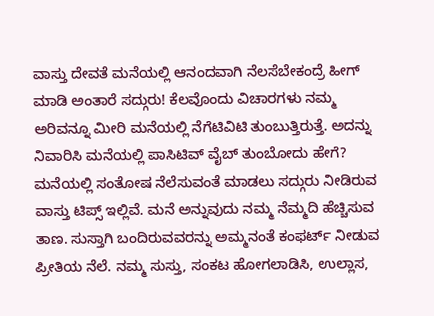ವಾಸ್ತು ದೇವತೆ ಮನೆಯಲ್ಲಿ ಆನಂದವಾಗಿ ನೆಲಸೆಬೇಕಂದ್ರೆ ಹೀಗ್ ಮಾಡಿ ಅಂತಾರೆ ಸದ್ಗುರು! ಕೆಲವೊಂದು ವಿಚಾರಗಳು ನಮ್ಮ ಅರಿವನ್ನೂ ಮೀರಿ ಮನೆಯಲ್ಲಿ ನೆಗೆಟಿವಿಟಿ ತುಂಬುತ್ತಿರುತ್ತೆ. ಅದನ್ನು ನಿವಾರಿಸಿ ಮನೆಯಲ್ಲಿ ಪಾಸಿಟಿವ್ ವೈಬ್ ತುಂಬೋದು ಹೇಗೆ? ಮನೆಯಲ್ಲಿ ಸಂತೋಷ ನೆಲೆಸುವಂತೆ ಮಾಡಲು ಸದ್ಗುರು ನೀಡಿರುವ ವಾಸ್ತು ಟಿಪ್ಸ್ ಇಲ್ಲಿವೆ. ಮನೆ ಅನ್ನುವುದು ನಮ್ಮ ನೆಮ್ಮದಿ ಹೆಚ್ಚಿಸುವ ತಾಣ. ಸುಸ್ತಾಗಿ ಬಂದಿರುವವರನ್ನು ಅಮ್ಮನಂತೆ ಕಂಫರ್ಟ್ ನೀಡುವ ಪ್ರೀತಿಯ ನೆಲೆ. ನಮ್ಮ ಸುಸ್ತು, ಸಂಕಟ ಹೋಗಲಾಡಿಸಿ, ಉಲ್ಲಾಸ,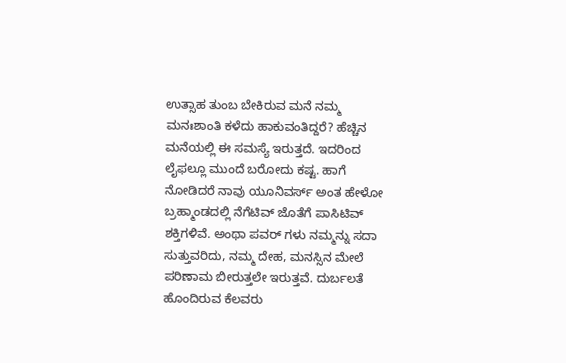ಉತ್ಸಾಹ ತುಂಬ ಬೇಕಿರುವ ಮನೆ ನಮ್ಮ ಮನಃಶಾಂತಿ ಕಳೆದು ಹಾಕುವಂತಿದ್ದರೆ? ಹೆಚ್ಚಿನ ಮನೆಯಲ್ಲಿ ಈ ಸಮಸ್ಯೆ ಇರುತ್ತದೆ. ಇದರಿಂದ ಲೈಫಲ್ಲೂ ಮುಂದೆ ಬರೋದು ಕಷ್ಟ. ಹಾಗೆ ನೋಡಿದರೆ ನಾವು ಯೂನಿವರ್ಸ್ ಅಂತ ಹೇಳೋ ಬ್ರಹ್ಮಾಂಡದಲ್ಲಿ ನೆಗೆಟಿವ್ ಜೊತೆಗೆ ಪಾಸಿಟಿವ್ ಶಕ್ತಿಗಳಿವೆ. ಅಂಥಾ ಪವರ್ ಗಳು ನಮ್ಮನ್ನು ಸದಾ ಸುತ್ತುವರಿದು, ನಮ್ಮ ದೇಹ, ಮನಸ್ಸಿನ ಮೇಲೆ ಪರಿಣಾಮ ಬೀರುತ್ತಲೇ ಇರುತ್ತವೆ. ದುರ್ಬಲತೆ ಹೊಂದಿರುವ ಕೆಲವರು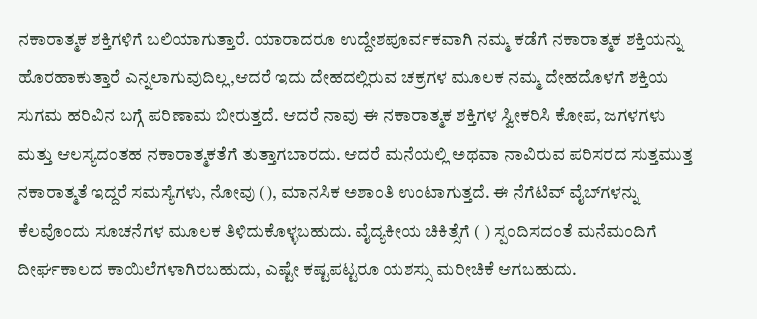ನಕಾರಾತ್ಮಕ ಶಕ್ತಿಗಳಿಗೆ ಬಲಿಯಾಗುತ್ತಾರೆ. ಯಾರಾದರೂ ಉದ್ದೇಶಪೂರ್ವಕವಾಗಿ ನಮ್ಮ ಕಡೆಗೆ ನಕಾರಾತ್ಮಕ ಶಕ್ತಿಯನ್ನು ಹೊರಹಾಕುತ್ತಾರೆ ಎನ್ನಲಾಗುವುದಿಲ್ಲ,ಆದರೆ ಇದು ದೇಹದಲ್ಲಿರುವ ಚಕ್ರಗಳ ಮೂಲಕ ನಮ್ಮ ದೇಹದೊಳಗೆ ಶಕ್ತಿಯ ಸುಗಮ ಹರಿವಿನ ಬಗ್ಗೆ ಪರಿಣಾಮ ಬೀರುತ್ತದೆ. ಆದರೆ ನಾವು ಈ ನಕಾರಾತ್ಮಕ ಶಕ್ತಿಗಳ ಸ್ವೀಕರಿಸಿ ಕೋಪ, ಜಗಳಗಳು ಮತ್ತು ಆಲಸ್ಯದಂತಹ ನಕಾರಾತ್ಮಕತೆಗೆ ತುತ್ತಾಗಬಾರದು. ಆದರೆ ಮನೆಯಲ್ಲಿ ಅಥವಾ ನಾವಿರುವ ಪರಿಸರದ ಸುತ್ತಮುತ್ತ ನಕಾರಾತ್ಮತೆ ಇದ್ದರೆ ಸಮಸ್ಯೆಗಳು, ನೋವು (), ಮಾನಸಿಕ ಅಶಾಂತಿ ಉಂಟಾಗುತ್ತದೆ. ಈ ನೆಗೆಟಿವ್ ವೈಬ್‌ಗಳನ್ನು ಕೆಲವೊಂದು ಸೂಚನೆಗಳ ಮೂಲಕ ತಿಳಿದುಕೊಳ್ಳಬಹುದು. ವೈದ್ಯಕೀಯ ಚಿಕಿತ್ಸೆಗೆ ( ) ಸ್ಪಂದಿಸದಂತೆ ಮನೆಮಂದಿಗೆ ದೀರ್ಘಕಾಲದ ಕಾಯಿಲೆಗಳಾಗಿರಬಹುದು, ಎಷ್ಟೇ ಕಷ್ಟಪಟ್ಟರೂ ಯಶಸ್ಸು ಮರೀಚಿಕೆ ಆಗಬಹುದು.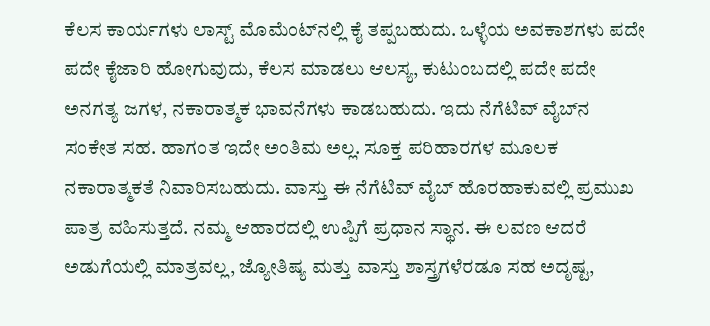ಕೆಲಸ ಕಾರ್ಯಗಳು ಲಾಸ್ಟ್ ಮೊಮೆಂಟ್‌ನಲ್ಲಿ ಕೈ ತಪ್ಪಬಹುದು. ಒಳ್ಳೆಯ ಅವಕಾಶಗಳು ಪದೇ ಪದೇ ಕೈಜಾರಿ ಹೋಗುವುದು, ಕೆಲಸ ಮಾಡಲು ಆಲಸ್ಯ, ಕುಟುಂಬದಲ್ಲಿ ಪದೇ ಪದೇ ಅನಗತ್ಯ ಜಗಳ, ನಕಾರಾತ್ಮಕ ಭಾವನೆಗಳು ಕಾಡಬಹುದು. ಇದು ನೆಗೆಟಿವ್ ವೈಬ್‌ನ ಸಂಕೇತ ಸಹ. ಹಾಗಂತ ಇದೇ ಅಂತಿಮ ಅಲ್ಲ. ಸೂಕ್ತ ಪರಿಹಾರಗಳ ಮೂಲಕ ನಕಾರಾತ್ಮಕತೆ ನಿವಾರಿಸಬಹುದು. ವಾಸ್ತು ಈ ನೆಗೆಟಿವ್ ವೈಬ್ ಹೊರಹಾಕುವಲ್ಲಿ ಪ್ರಮುಖ ಪಾತ್ರ ವಹಿಸುತ್ತದೆ. ನಮ್ಮ ಆಹಾರದಲ್ಲಿ ಉಪ್ಪಿಗೆ ಪ್ರಧಾನ ಸ್ಥಾನ. ಈ ಲವಣ ಆದರೆ ಅಡುಗೆಯಲ್ಲಿ ಮಾತ್ರವಲ್ಲ, ಜ್ಯೋತಿಷ್ಯ ಮತ್ತು ವಾಸ್ತು ಶಾಸ್ತ್ರಗಳೆರಡೂ ಸಹ ಅದೃಷ್ಟ,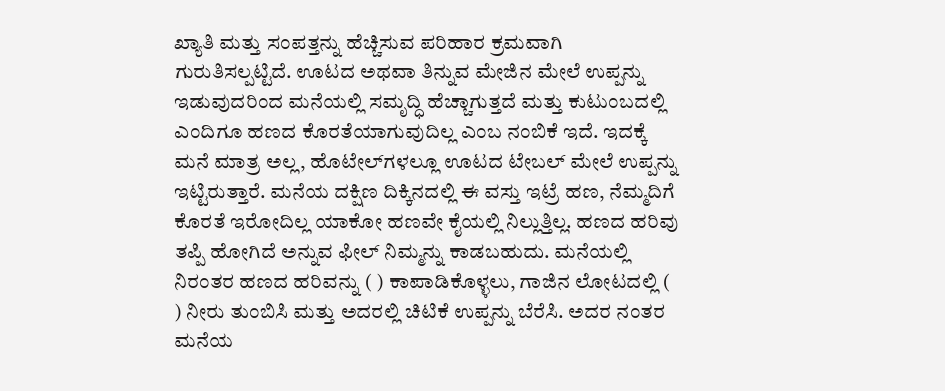ಖ್ಯಾತಿ ಮತ್ತು ಸಂಪತ್ತನ್ನು ಹೆಚ್ಚಿಸುವ ಪರಿಹಾರ ಕ್ರಮವಾಗಿ ಗುರುತಿಸಲ್ಪಟ್ಟಿದೆ. ಊಟದ ಅಥವಾ ತಿನ್ನುವ ಮೇಜಿನ ಮೇಲೆ ಉಪ್ಪನ್ನು ಇಡುವುದರಿಂದ ಮನೆಯಲ್ಲಿ ಸಮೃದ್ಧಿ ಹೆಚ್ಚಾಗುತ್ತದೆ ಮತ್ತು ಕುಟುಂಬದಲ್ಲಿ ಎಂದಿಗೂ ಹಣದ ಕೊರತೆಯಾಗುವುದಿಲ್ಲ ಎಂಬ ನಂಬಿಕೆ ಇದೆ. ಇದಕ್ಕೆ ಮನೆ ಮಾತ್ರ ಅಲ್ಲ, ಹೊಟೇಲ್‌ಗಳಲ್ಲೂ ಊಟದ ಟೇಬಲ್ ಮೇಲೆ ಉಪ್ಪನ್ನು ಇಟ್ಟಿರುತ್ತಾರೆ. ಮನೆಯ ದಕ್ಷಿಣ ದಿಕ್ಕಿನದಲ್ಲಿ ಈ ವಸ್ತು ಇಟ್ರೆ ಹಣ, ನೆಮ್ಮದಿಗೆ ಕೊರತೆ ಇರೋದಿಲ್ಲ ಯಾಕೋ ಹಣವೇ ಕೈಯಲ್ಲಿ ನಿಲ್ಲುತ್ತಿಲ್ಲ. ಹಣದ ಹರಿವು ತಪ್ಪಿ ಹೋಗಿದೆ ಅನ್ನುವ ಫೀಲ್ ನಿಮ್ಮನ್ನು ಕಾಡಬಹುದು. ಮನೆಯಲ್ಲಿ ನಿರಂತರ ಹಣದ ಹರಿವನ್ನು ( ) ಕಾಪಾಡಿಕೊಳ್ಳಲು, ಗಾಜಿನ ಲೋಟದಲ್ಲಿ ( ) ನೀರು ತುಂಬಿಸಿ ಮತ್ತು ಅದರಲ್ಲಿ ಚಿಟಿಕೆ ಉಪ್ಪನ್ನು ಬೆರೆಸಿ. ಅದರ ನಂತರ ಮನೆಯ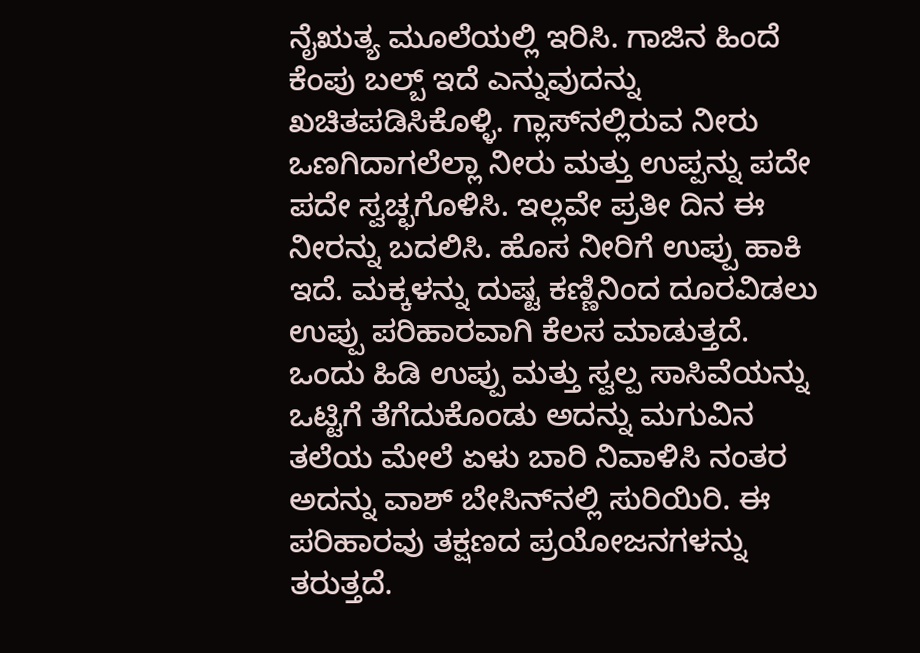ನೈಋತ್ಯ ಮೂಲೆಯಲ್ಲಿ ಇರಿಸಿ. ಗಾಜಿನ ಹಿಂದೆ ಕೆಂಪು ಬಲ್ಬ್ ಇದೆ ಎನ್ನುವುದನ್ನು ಖಚಿತಪಡಿಸಿಕೊಳ್ಳಿ. ಗ್ಲಾಸ್‌ನಲ್ಲಿರುವ ನೀರು ಒಣಗಿದಾಗಲೆಲ್ಲಾ ನೀರು ಮತ್ತು ಉಪ್ಪನ್ನು ಪದೇ ಪದೇ ಸ್ವಚ್ಛಗೊಳಿಸಿ. ಇಲ್ಲವೇ ಪ್ರತೀ ದಿನ ಈ ನೀರನ್ನು ಬದಲಿಸಿ. ಹೊಸ ನೀರಿಗೆ ಉಪ್ಪು ಹಾಕಿ ಇದೆ. ಮಕ್ಕಳನ್ನು ದುಷ್ಟ ಕಣ್ಣಿನಿಂದ ದೂರವಿಡಲು ಉಪ್ಪು ಪರಿಹಾರವಾಗಿ ಕೆಲಸ ಮಾಡುತ್ತದೆ. ಒಂದು ಹಿಡಿ ಉಪ್ಪು ಮತ್ತು ಸ್ವಲ್ಪ ಸಾಸಿವೆಯನ್ನು ಒಟ್ಟಿಗೆ ತೆಗೆದುಕೊಂಡು ಅದನ್ನು ಮಗುವಿನ ತಲೆಯ ಮೇಲೆ ಏಳು ಬಾರಿ ನಿವಾಳಿಸಿ ನಂತರ ಅದನ್ನು ವಾಶ್ ಬೇಸಿನ್‌ನಲ್ಲಿ ಸುರಿಯಿರಿ. ಈ ಪರಿಹಾರವು ತಕ್ಷಣದ ಪ್ರಯೋಜನಗಳನ್ನು ತರುತ್ತದೆ.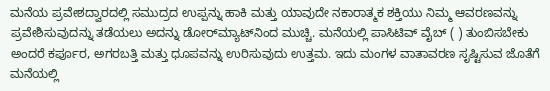ಮನೆಯ ಪ್ರವೇಶದ್ವಾರದಲ್ಲಿ ಸಮುದ್ರದ ಉಪ್ಪನ್ನು ಹಾಕಿ ಮತ್ತು ಯಾವುದೇ ನಕಾರಾತ್ಮಕ ಶಕ್ತಿಯು ನಿಮ್ಮ ಆವರಣವನ್ನು ಪ್ರವೇಶಿಸುವುದನ್ನು ತಡೆಯಲು ಅದನ್ನು ಡೋರ್‌ಮ್ಯಾಟ್‌ನಿಂದ ಮುಚ್ಚಿ. ಮನೆಯಲ್ಲಿ ಪಾಸಿಟಿವ್ ವೈಬ್ ( ) ತುಂಬಿಸಬೇಕು ಅಂದರೆ ಕರ್ಪೂರ, ಅಗರಬತ್ತಿ ಮತ್ತು ಧೂಪವನ್ನು ಉರಿಸುವುದು ಉತ್ತಮ. ಇದು ಮಂಗಳ ವಾತಾವರಣ ಸೃಷ್ಟಿಸುವ ಜೊತೆಗೆ ಮನೆಯಲ್ಲಿ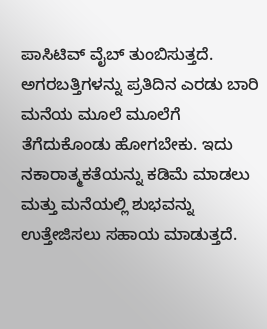ಪಾಸಿಟಿವ್ ವೈಬ್ ತುಂಬಿಸುತ್ತದೆ. ಅಗರಬತ್ತಿಗಳನ್ನು ಪ್ರತಿದಿನ ಎರಡು ಬಾರಿ ಮನೆಯ ಮೂಲೆ ಮೂಲೆಗೆ ತೆಗೆದುಕೊಂಡು ಹೋಗಬೇಕು. ಇದು ನಕಾರಾತ್ಮಕತೆಯನ್ನು ಕಡಿಮೆ ಮಾಡಲು ಮತ್ತು ಮನೆಯಲ್ಲಿ ಶುಭವನ್ನು ಉತ್ತೇಜಿಸಲು ಸಹಾಯ ಮಾಡುತ್ತದೆ.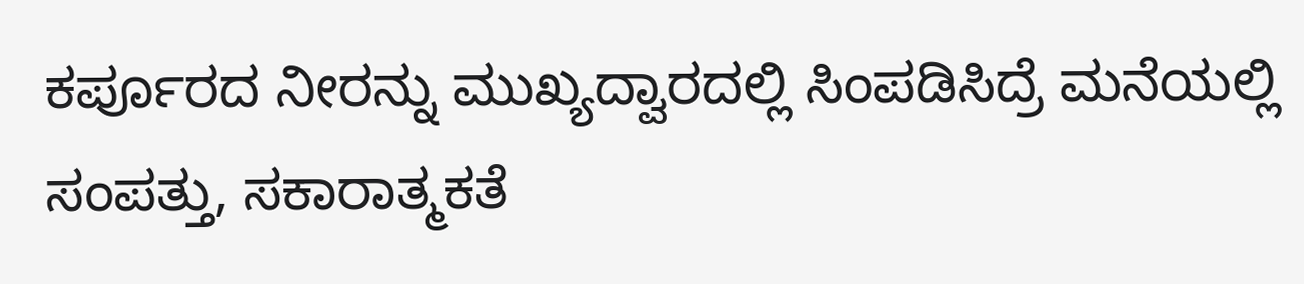ಕರ್ಪೂರದ ನೀರನ್ನು ಮುಖ್ಯದ್ವಾರದಲ್ಲಿ ಸಿಂಪಡಿಸಿದ್ರೆ ಮನೆಯಲ್ಲಿ ಸಂಪತ್ತು, ಸಕಾರಾತ್ಮಕತೆ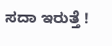ಸದಾ ಇರುತ್ತೆ !